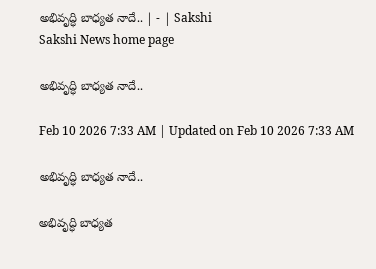అభివృద్ధి బాధ్యత నాదే.. | - | Sakshi
Sakshi News home page

అభివృద్ధి బాధ్యత నాదే..

Feb 10 2026 7:33 AM | Updated on Feb 10 2026 7:33 AM

అభివృద్ధి బాధ్యత నాదే..

అభివృద్ధి బాధ్యత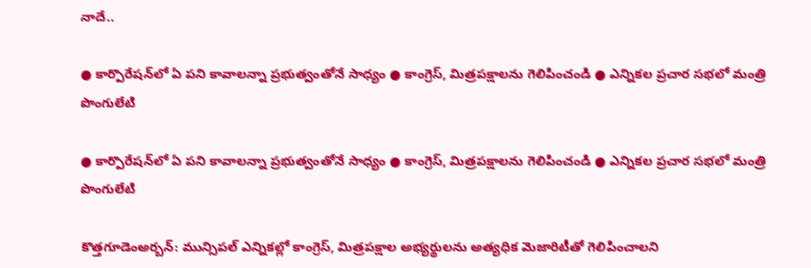నాదే..

● కార్పొరేషన్‌లో ఏ పని కావాలన్నా ప్రభుత్వంతోనే సాధ్యం ● కాంగ్రెస్‌, మిత్రపక్షాలను గెలిపించండి ● ఎన్నికల ప్రచార సభలో మంత్రి పొంగులేటి

● కార్పొరేషన్‌లో ఏ పని కావాలన్నా ప్రభుత్వంతోనే సాధ్యం ● కాంగ్రెస్‌, మిత్రపక్షాలను గెలిపించండి ● ఎన్నికల ప్రచార సభలో మంత్రి పొంగులేటి

కొత్తగూడెంఅర్బన్‌: మున్సిపల్‌ ఎన్నికల్లో కాంగ్రెస్‌, మిత్రపక్షాల అభ్యర్థులను అత్యధిక మెజారిటీతో గెలిపించాలని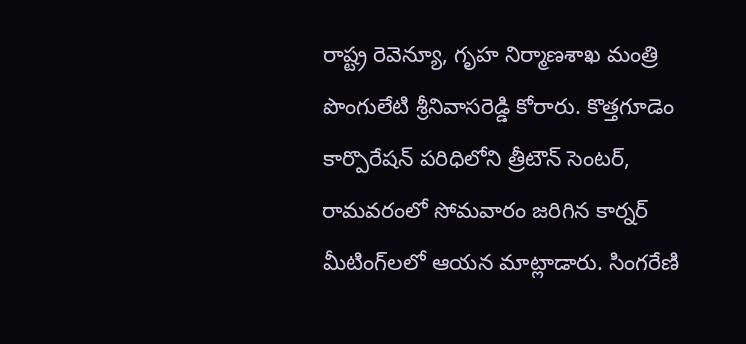రాష్ట్ర రెవెన్యూ, గృహ నిర్మాణశాఖ మంత్రి పొంగులేటి శ్రీనివాసరెడ్డి కోరారు. కొత్తగూడెం కార్పొరేషన్‌ పరిధిలోని త్రీటౌన్‌ సెంటర్‌, రామవరంలో సోమవారం జరిగిన కార్నర్‌ మీటింగ్‌లలో ఆయన మాట్లాడారు. సింగరేణి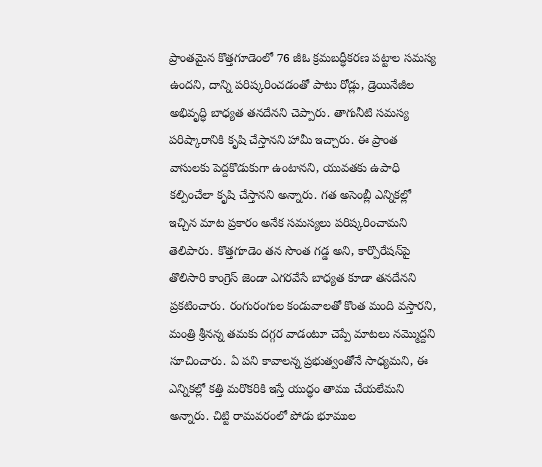ప్రాంతమైన కొత్తగూడెంలో 76 జీఓ క్రమబద్ధీకరణ పట్టాల సమస్య ఉందని, దాన్ని పరిష్కరించడంతో పాటు రోడ్లు, డ్రెయినేజీల అభివృద్ధి బాధ్యత తనదేనని చెప్పారు. తాగునీటి సమస్య పరిష్కారానికి కృషి చేస్తానని హామీ ఇచ్చారు. ఈ ప్రాంత వాసులకు పెద్దకొడుకుగా ఉంటానని, యువతకు ఉపాధి కల్పించేలా కృషి చేస్తానని అన్నారు. గత అసెంబ్లీ ఎన్నికల్లో ఇచ్చిన మాట ప్రకారం అనేక సమస్యలు పరిష్కరించామని తెలిపారు. కొత్తగూడెం తన సొంత గడ్డ అని, కార్పొరేషన్‌పై తొలిసారి కాంగ్రెస్‌ జెండా ఎగరవేసే బాధ్యత కూడా తనదేనని ప్రకటించారు. రంగురంగుల కండువాలతో కొంత మంది వస్తారని, మంత్రి శ్రీనన్న తమకు దగ్గర వాడంటూ చెప్పే మాటలు నమ్మొద్దని సూచించారు. ఏ పని కావాలన్న ప్రభుత్వంతోనే సాధ్యమని, ఈ ఎన్నికల్లో కత్తి మరొకరికి ఇస్తే యుద్ధం తాము చేయలేమని అన్నారు. చిట్టి రామవరంలో పోడు భూముల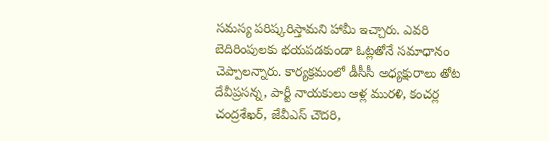సమస్య పరిష్కరిస్తామని హామీ ఇచ్చారు. ఎవరి బెదిరింపులకు భయపడకుండా ఓట్లతోనే సమాధానం చెప్పాలన్నారు. కార్యక్రమంలో డీసీసీ అధ్యక్షురాలు తోట దేవీప్రసన్న, పార్టీ నాయకులు ఆళ్ల మురళి, కంచర్ల చంద్రశేఖర్‌, జేవీఎస్‌ చౌదరి,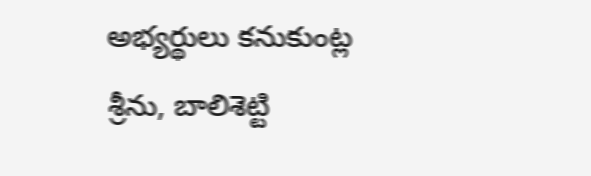అభ్యర్థులు కనుకుంట్ల శ్రీను, బాలిశెట్టి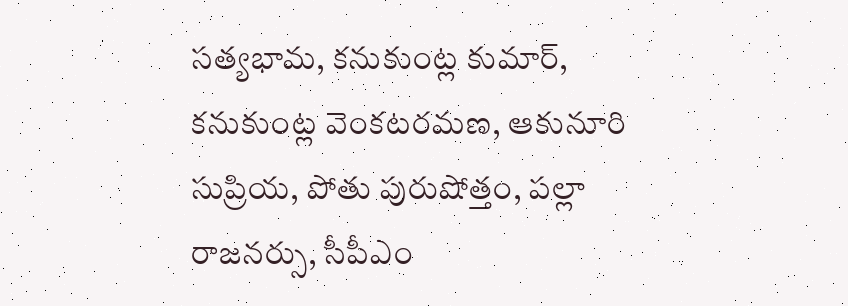సత్యభామ, కనుకుంట్ల కుమార్‌, కనుకుంట్ల వెంకటరమణ, ఆకునూరి సుప్రియ, పోతు పురుషోత్తం, పల్లా రాజనర్సు, సీపీఎం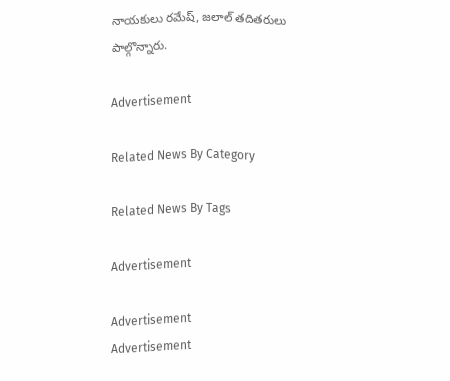నాయకులు రమేష్‌, జలాల్‌ తదితరులు పాల్గొన్నారు.

Advertisement

Related News By Category

Related News By Tags

Advertisement

Advertisement
Advertisement